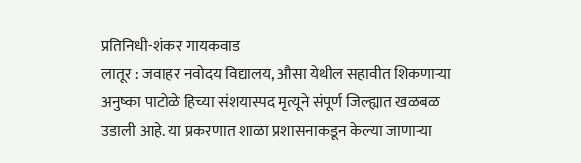प्रतिनिधी-शंकर गायकवाड
लातूर : जवाहर नवोदय विद्यालय, औसा येथील सहावीत शिकणाऱ्या अनुष्का पाटोळे हिच्या संशयास्पद मृत्यूने संपूर्ण जिल्ह्यात खळबळ उडाली आहे. या प्रकरणात शाळा प्रशासनाकडून केल्या जाणाऱ्या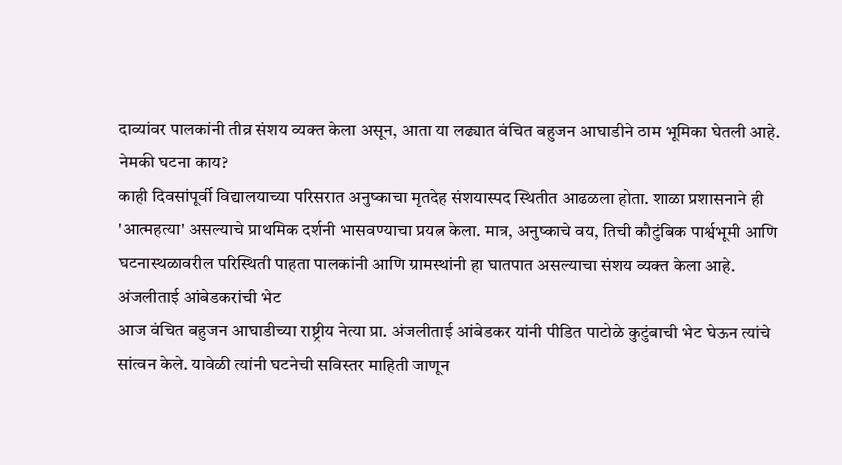दाव्यांवर पालकांनी तीव्र संशय व्यक्त केला असून, आता या लढ्यात वंचित बहुजन आघाडीने ठाम भूमिका घेतली आहे.
नेमकी घटना काय?
काही दिवसांपूर्वी विद्यालयाच्या परिसरात अनुष्काचा मृतदेह संशयास्पद स्थितीत आढळला होता. शाळा प्रशासनाने ही 'आत्महत्या' असल्याचे प्राथमिक दर्शनी भासवण्याचा प्रयत्न केला. मात्र, अनुष्काचे वय, तिची कौटुंबिक पार्श्वभूमी आणि घटनास्थळावरील परिस्थिती पाहता पालकांनी आणि ग्रामस्थांनी हा घातपात असल्याचा संशय व्यक्त केला आहे.
अंजलीताई आंबेडकरांची भेट
आज वंचित बहुजन आघाडीच्या राष्ट्रीय नेत्या प्रा. अंजलीताई आंबेडकर यांनी पीडित पाटोळे कुटुंबाची भेट घेऊन त्यांचे सांत्वन केले. यावेळी त्यांनी घटनेची सविस्तर माहिती जाणून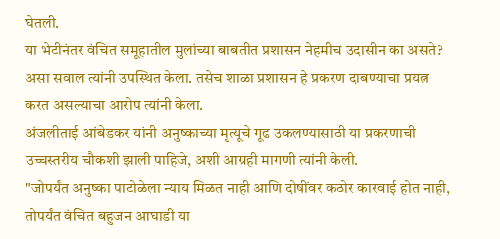घेतली.
या भेटीनंतर वंचित समूहातील मुलांच्या बाबतीत प्रशासन नेहमीच उदासीन का असते? असा सवाल त्यांनी उपस्थित केला. तसेच शाळा प्रशासन हे प्रकरण दाबण्याचा प्रयत्न करत असल्याचा आरोप त्यांनी केला.
अंजलीताई आंबेडकर यांनी अनुष्काच्या मृत्यूचे गूढ उकलण्यासाठी या प्रकरणाची उच्चस्तरीय चौकशी झाली पाहिजे, अशी आग्रही मागणी त्यांनी केली.
"जोपर्यंत अनुष्का पाटोळेला न्याय मिळत नाही आणि दोषींवर कठोर कारवाई होत नाही, तोपर्यंत वंचित बहुजन आघाडी या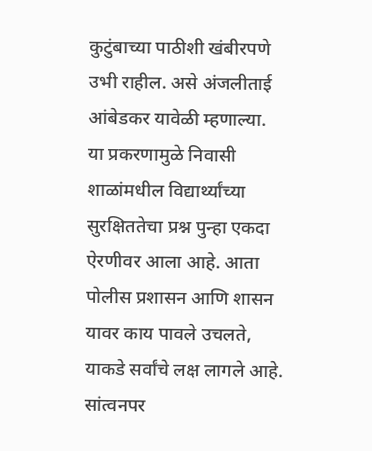कुटुंबाच्या पाठीशी खंबीरपणे उभी राहील. असे अंजलीताई आंबेडकर यावेळी म्हणाल्या.
या प्रकरणामुळे निवासी शाळांमधील विद्यार्थ्यांच्या सुरक्षिततेचा प्रश्न पुन्हा एकदा ऐरणीवर आला आहे. आता पोलीस प्रशासन आणि शासन यावर काय पावले उचलते, याकडे सर्वांचे लक्ष लागले आहे.
सांत्वनपर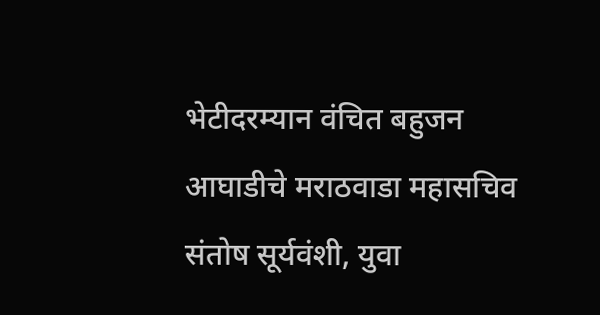भेटीदरम्यान वंचित बहुजन आघाडीचे मराठवाडा महासचिव संतोष सूर्यवंशी, युवा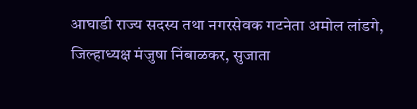आघाडी राज्य सदस्य तथा नगरसेवक गटनेता अमोल लांडगे, जिल्हाध्यक्ष मंजुषा निंबाळकर, सुजाता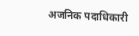अजनिक पदाधिकारी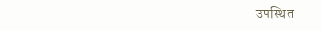उपस्थित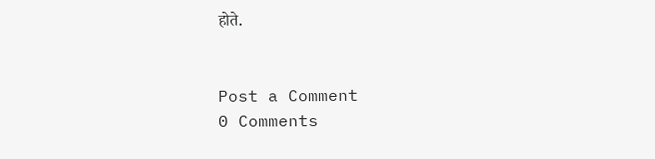होते.


Post a Comment
0 Comments